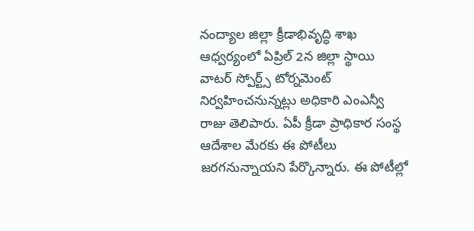నంద్యాల జిల్లా క్రీడాభివృద్ధి శాఖ ఆధ్వర్యంలో ఏప్రిల్ 2న జిల్లా స్థాయి వాటర్ స్పోర్ట్స్ టోర్నమెంట్ నిర్వహించనున్నట్లు అధికారి ఎంఎన్వీ రాజు తెలిపారు. ఏపీ క్రీడా ప్రాధికార సంస్థ ఆదేశాల మేరకు ఈ పోటీలు జరగనున్నాయని పేర్కొన్నారు. ఈ పోటీల్లో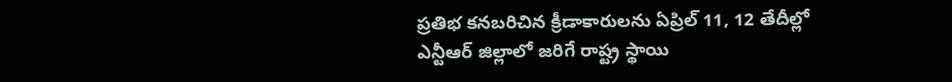ప్రతిభ కనబరిచిన క్రీడాకారులను ఏప్రిల్ 11, 12 తేదీల్లో ఎన్టీఆర్ జిల్లాలో జరిగే రాష్ట్ర స్థాయి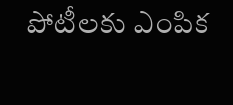పోటీలకు ఎంపిక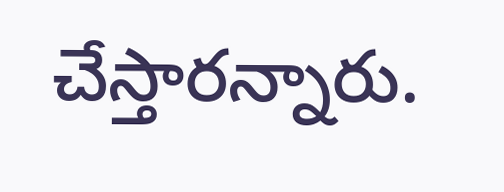చేస్తారన్నారు.